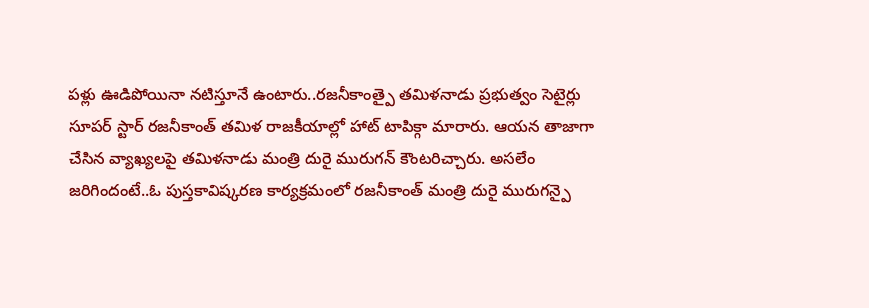పళ్లు ఊడిపోయినా నటిస్తూనే ఉంటారు..రజనీకాంత్పై తమిళనాడు ప్రభుత్వం సెటైర్లు
సూపర్ స్టార్ రజనీకాంత్ తమిళ రాజకీయాల్లో హాట్ టాపిక్గా మారారు. ఆయన తాజాగా చేసిన వ్యాఖ్యలపై తమిళనాడు మంత్రి దురై మురుగన్ కౌంటరిచ్చారు. అసలేం జరిగిందంటే..ఓ పుస్తకావిష్కరణ కార్యక్రమంలో రజనీకాంత్ మంత్రి దురై మురుగన్పై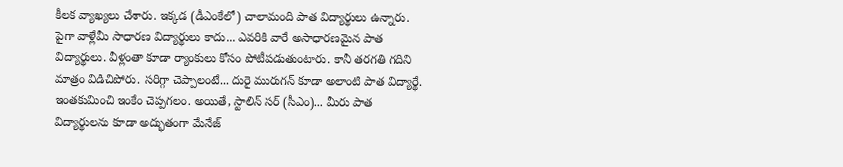కీలక వ్యాఖ్యలు చేశారు. ఇక్కడ (డీఎంకేలో) చాలామంది పాత విద్యార్థులు ఉన్నారు.
పైగా వాళ్లేమీ సాధారణ విద్యార్థులు కాదు... ఎవరికి వారే అసాధారణమైన పాత విద్యార్థులు. వీళ్లంతా కూడా ర్యాంకులు కోసం పోటీపడుతుంటారు. కానీ తరగతి గదిని మాత్రం విడిచిపోరు. సరిగ్గా చెప్పాలంటే... దురై మురుగన్ కూడా అలాంటి పాత విద్యార్థే. ఇంతకుమించి ఇంకేం చెప్పగలం. అయితే, స్టాలిన్ సర్ (సీఎం)... మీరు పాత విద్యార్థులను కూడా అద్భుతంగా మేనేజ్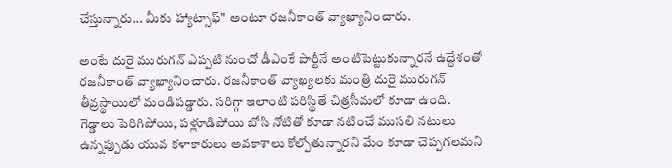చేస్తున్నారు... మీకు హ్యాట్సాఫ్" అంటూ రజనీకాంత్ వ్యాఖ్యానించారు.

అంటే దురై మురుగన్ ఎప్పటి నుంచో డీఎంకే పార్టీనే అంటిపెట్టుకున్నారనే ఉద్దేశంతో రజనీకాంత్ వ్యాఖ్యానించారు. రజనీకాంత్ వ్యాఖ్యలకు మంత్రి దురై మురుగన్ తీవ్రస్థాయిలో మండిపడ్డారు. సరిగ్గా ఇలాంటి పరిస్థితే చిత్రసీమలో కూడా ఉంది. గెడ్డాలు పెరిగిపోయి, పళ్లూడిపోయి బోసి నోటితో కూడా నటించే ముసలి నటులు ఉన్నప్పుడు యువ కళాకారులు అవకాశాలు కోల్పోతున్నారని మేం కూడా చెప్పగలమని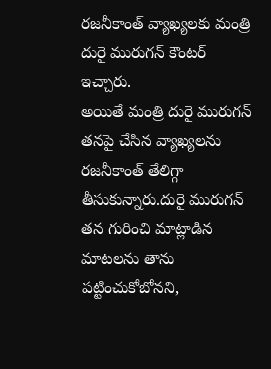రజనీకాంత్ వ్యాఖ్యలకు మంత్రి దురై మురుగన్ కౌంటర్ ఇచ్చారు.
అయితే మంత్రి దురై మురుగన్ తనపై చేసిన వ్యాఖ్యలను రజనీకాంత్ తేలిగ్గా తీసుకున్నారు.దురై మురుగన్ తన గురించి మాట్లాడిన మాటలను తాను పట్టించుకోబోనని,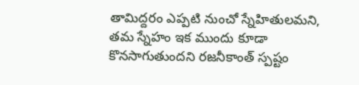తామిద్దరం ఎప్పటి నుంచో స్నేహితులమని, తమ స్నేహం ఇక ముందు కూడా కొనసాగుతుందని రజనీకాంత్ స్పష్టం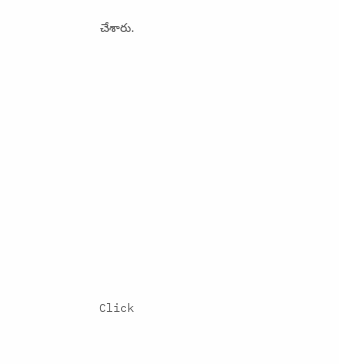చేశారు.












Click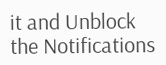it and Unblock the Notifications